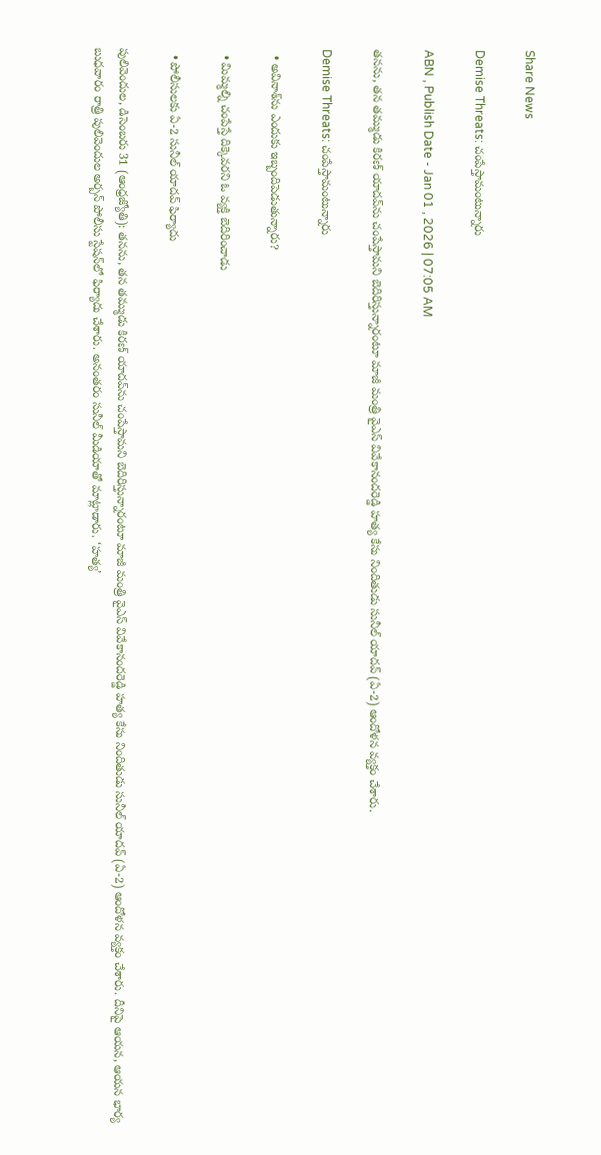Share News

Demise Threats: చంపేస్తామంటున్నారు

ABN , Publish Date - Jan 01 , 2026 | 07:05 AM

తనను, తన తమ్ముడు కిరణ్‌ యాదవ్‌ను చంపేస్తామని బెదిరిస్తున్నారంటూ మాజీ మంత్రి వైఎస్‌ వివేకానందరెడ్డి హత్య కేసు నిందితుడు సునీల్‌ యాదవ్‌ (ఏ-2) ఆందోళన వ్యక్తం చేశారు.

Demise Threats: చంపేస్తామంటున్నారు

  • అవినాశ్‌ను ఎందుకు ఇబ్బందిపెడుతున్నారు?

  • మిమ్మల్ని చంపేస్తే దిక్కెవరని ఓ వ్యక్తి బెదిరించాడు

  • పోలీసులకు ఏ-2 సునీల్‌ యాదవ్‌ ఫిర్యాదు

పులివెందుల, డిసెంబరు 31 (ఆంధ్రజ్యోతి): తనను, తన తమ్ముడు కిరణ్‌ యాదవ్‌ను చంపేస్తామని బెదిరిస్తున్నారంటూ మాజీ మంత్రి వైఎస్‌ వివేకానందరెడ్డి హత్య కేసు నిందితుడు సునీల్‌ యాదవ్‌ (ఏ-2) ఆందోళన వ్యక్తం చేశారు. దీనిపై ఆయన, ఆయన భార్య బుధవారం రాత్రి పులివెందుల అర్బన్‌ పోలీసు స్టేషన్‌లో ఫిర్యాదు చేశారు. అనంతరం సునీల్‌ మీడియాతో మాట్లాడారు. ‘హత్య’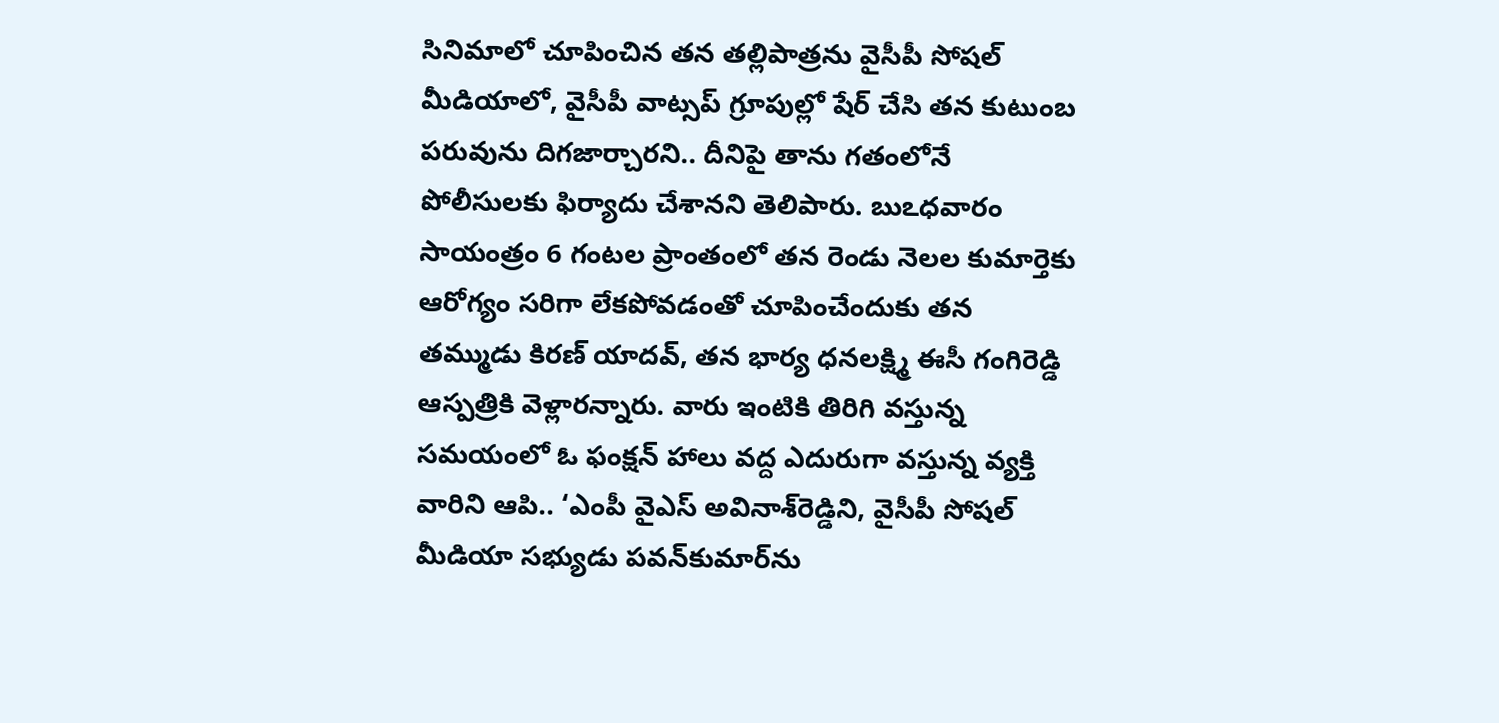సినిమాలో చూపించిన తన తల్లిపాత్రను వైసీపీ సోషల్‌ మీడియాలో, వైసీపీ వాట్సప్‌ గ్రూపుల్లో షేర్‌ చేసి తన కుటుంబ పరువును దిగజార్చారని.. దీనిపై తాను గతంలోనే పోలీసులకు ఫిర్యాదు చేశానని తెలిపారు. బుఽధవారం సాయంత్రం 6 గంటల ప్రాంతంలో తన రెండు నెలల కుమార్తెకు ఆరోగ్యం సరిగా లేకపోవడంతో చూపించేందుకు తన తమ్ముడు కిరణ్‌ యాదవ్‌, తన భార్య ధనలక్ష్మి ఈసీ గంగిరెడ్డి ఆస్పత్రికి వెళ్లారన్నారు. వారు ఇంటికి తిరిగి వస్తున్న సమయంలో ఓ ఫంక్షన్‌ హాలు వద్ద ఎదురుగా వస్తున్న వ్యక్తి వారిని ఆపి.. ‘ఎంపీ వైఎస్‌ అవినాశ్‌రెడ్డిని, వైసీపీ సోషల్‌ మీడియా సభ్యుడు పవన్‌కుమార్‌ను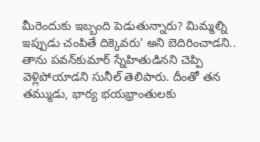మీరెందుకు ఇబ్బంది పెడుతున్నారు? మిమ్మల్ని ఇప్పుడు చంపితే దిక్కెవరు’ అని బెదిరించాడని.. తాను పవన్‌కుమార్‌ స్నేహితుడినని చెప్పి వెళ్లిపోయాడని సునీల్‌ తెలిపారు. దీంతో తన తమ్ముడు, భార్య భయభ్రాంతులకు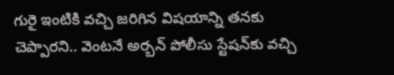గురై ఇంటికి వచ్చి జరిగిన విషయాన్ని తనకు చెప్పారని.. వెంటనే అర్బన్‌ పోలీసు స్టేషన్‌కు వచ్చి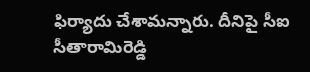ఫిర్యాదు చేశామన్నారు. దీనిపై సీఐ సీతారామిరెడ్డి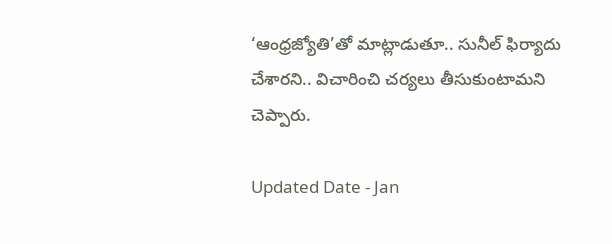‘ఆంధ్రజ్యోతి’తో మాట్లాడుతూ.. సునీల్‌ ఫిర్యాదు చేశారని.. విచారించి చర్యలు తీసుకుంటామని చెప్పారు.

Updated Date - Jan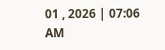01 , 2026 | 07:06 AM